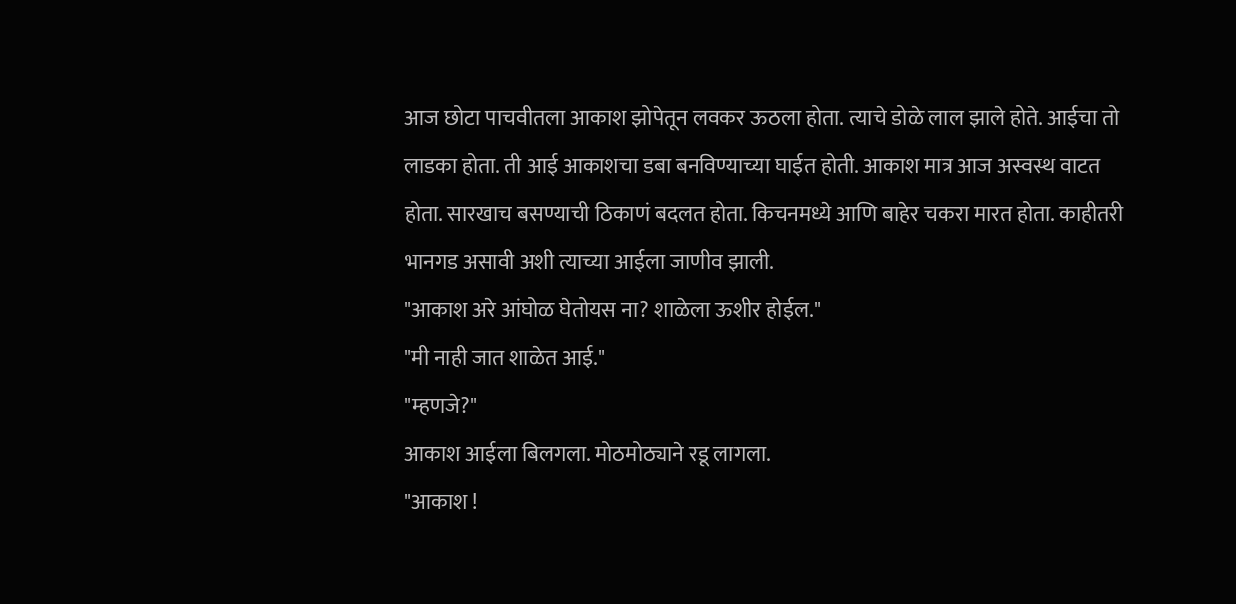आज छोटा पाचवीतला आकाश झोपेतून लवकर ऊठला होता. त्याचे डोळे लाल झाले होते. आईचा तो लाडका होता. ती आई आकाशचा डबा बनविण्याच्या घाईत होती. आकाश मात्र आज अस्वस्थ वाटत होता. सारखाच बसण्याची ठिकाणं बदलत होता. किचनमध्ये आणि बाहेर चकरा मारत होता. काहीतरी भानगड असावी अशी त्याच्या आईला जाणीव झाली.
"आकाश अरे आंघोळ घेतोयस ना? शाळेला ऊशीर होईल."
"मी नाही जात शाळेत आई."
"म्हणजे?"
आकाश आईला बिलगला. मोठमोठ्याने रडू लागला.
"आकाश !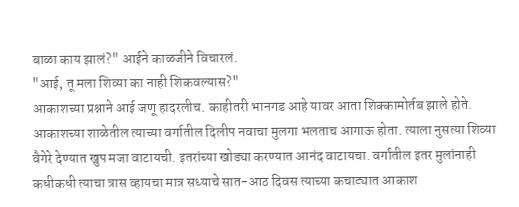बाळा काय झालं?" आईने काळजीने विचारलं.
"आई, तू मला शिव्या का नाही शिकवल्यास?"
आकाशच्या प्रश्नाने आई जणू हादरलीच. काहीतरी भानगड आहे यावर आता शिक्कामोर्तब झाले होते.
आकाशच्या शाळेतील त्याच्या वर्गातील दिलीप नवाचा मुलगा भलताच आगाऊ होता. त्याला नुसत्या शिव्या वैगेरे देण्यात खुप मजा वाटायची. इतरांच्या खोड्या करण्यात आनंद वाटायचा. वर्गातील इतर मुलांनाही कधीकधी त्याचा त्रास व्हायचा मात्र सध्याचे सात-आठ दिवस त्याच्या कचाट्यात आकाश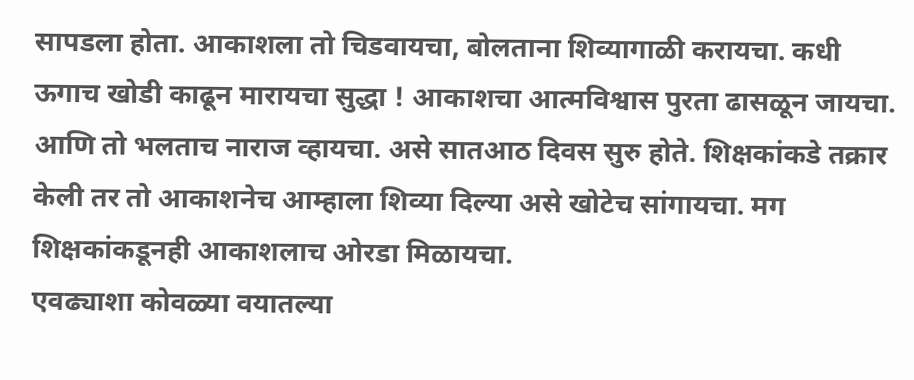सापडला होता. आकाशला तो चिडवायचा, बोलताना शिव्यागाळी करायचा. कधी ऊगाच खोडी काढून मारायचा सुद्धा ! आकाशचा आत्मविश्वास पुरता ढासळून जायचा. आणि तो भलताच नाराज व्हायचा. असे सातआठ दिवस सुरु होते. शिक्षकांकडे तक्रार केली तर तो आकाशनेच आम्हाला शिव्या दिल्या असे खोटेच सांगायचा. मग शिक्षकांकडूनही आकाशलाच ओरडा मिळायचा.
एवढ्याशा कोवळ्या वयातल्या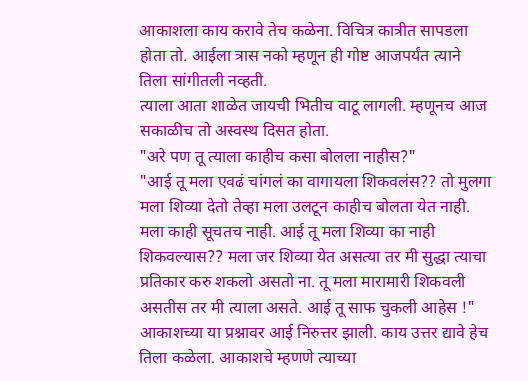आकाशला काय करावे तेच कळेना. विचित्र कात्रीत सापडला होता तो. आईला त्रास नको म्हणून ही गोष्ट आजपर्यंत त्याने तिला सांगीतली नव्हती.
त्याला आता शाळेत जायची भितीच वाटू लागली. म्हणूनच आज सकाळीच तो अस्वस्थ दिसत होता.
"अरे पण तू त्याला काहीच कसा बोलला नाहीस?"
"आई तू मला एवढं चांगलं का वागायला शिकवलंस?? तो मुलगा मला शिव्या देतो तेव्हा मला उलटून काहीच बोलता येत नाही. मला काही सूचतच नाही. आई तू मला शिव्या का नाही शिकवल्यास?? मला जर शिव्या येत असत्या तर मी सुद्धा त्याचा प्रतिकार करु शकलो असतो ना. तू मला मारामारी शिकवली असतीस तर मी त्याला असते. आई तू साफ चुकली आहेस !"
आकाशच्या या प्रश्नावर आई निरुत्तर झाली. काय उत्तर द्यावे हेच तिला कळेला. आकाशचे म्हणणे त्याच्या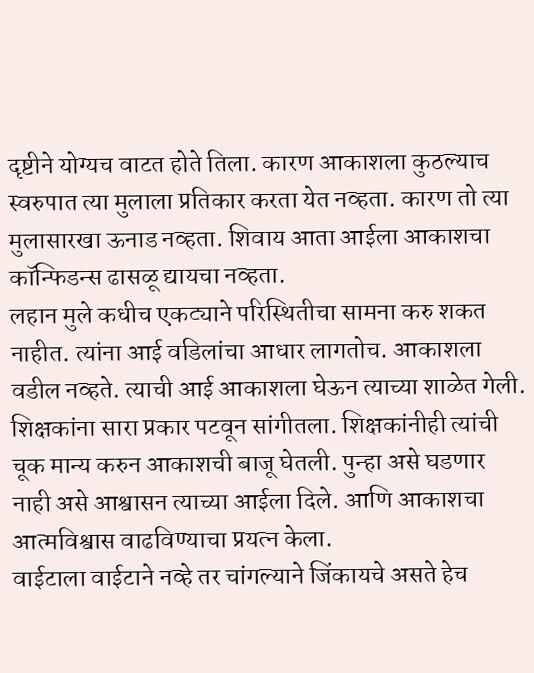दृष्टीने योग्यच वाटत होते तिला. कारण आकाशला कुठल्याच स्वरुपात त्या मुलाला प्रतिकार करता येत नव्हता. कारण तो त्या मुलासारखा ऊनाड नव्हता. शिवाय आता आईला आकाशचा कॉन्फिडन्स ढासळू द्यायचा नव्हता.
लहान मुले कधीच एकट्याने परिस्थितीचा सामना करु शकत नाहीत. त्यांना आई वडिलांचा आधार लागतोच. आकाशला वडील नव्हते. त्याची आई आकाशला घेऊन त्याच्या शाळेत गेली. शिक्षकांना सारा प्रकार पटवून सांगीतला. शिक्षकांनीही त्यांची चूक मान्य करुन आकाशची बाजू घेतली. पुन्हा असे घडणार नाही असे आश्वासन त्याच्या आईला दिले. आणि आकाशचा आत्मविश्वास वाढविण्याचा प्रयत्न केला.
वाईटाला वाईटाने नव्हे तर चांगल्याने जिंकायचे असते हेच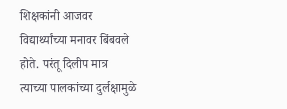शिक्षकांनी आजवर विद्यार्थ्यांच्या मनावर बिंबवले होते. परंतू दिलीप मात्र त्याच्या पालकांच्या दुर्लक्षामुळे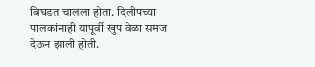बिघडत चालला होता. दिलीपच्या पालकांनाही यापूर्वी खुप वेळा समज देऊन झाली होती.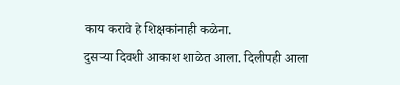काय करावे हे शिक्षकांनाही कळेना.
दुसऱ्या दिवशी आकाश शाळेत आला. दिलीपही आला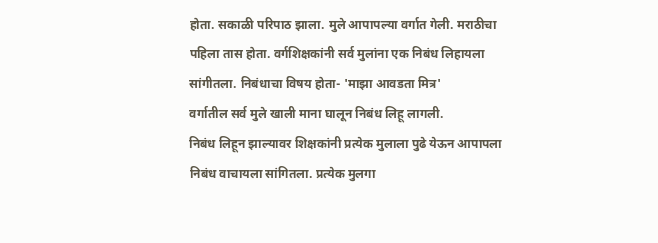होता. सकाळी परिपाठ झाला. मुले आपापल्या वर्गात गेली. मराठीचा पहिला तास होता. वर्गशिक्षकांनी सर्व मुलांना एक निबंध लिहायला सांगीतला. निबंधाचा विषय होता- 'माझा आवडता मित्र'
वर्गातील सर्व मुले खाली माना घालून निबंध लिहू लागली.
निबंध लिहून झाल्यावर शिक्षकांनी प्रत्येक मुलाला पुढे येऊन आपापला निबंध वाचायला सांगितला. प्रत्येक मुलगा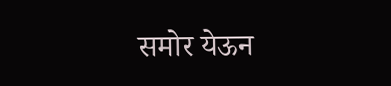समोर येऊन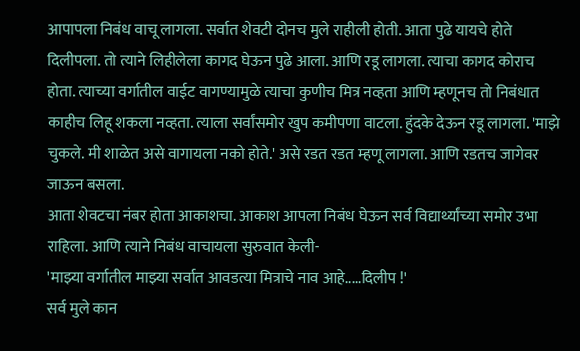आपापला निबंध वाचू लागला. सर्वात शेवटी दोनच मुले राहीली होती. आता पुढे यायचे होते दिलीपला. तो त्याने लिहीलेला कागद घेऊन पुढे आला. आणि रडू लागला. त्याचा कागद कोराच होता. त्याच्या वर्गातील वाईट वागण्यामुळे त्याचा कुणीच मित्र नव्हता आणि म्हणूनच तो निबंधात काहीच लिहू शकला नव्हता. त्याला सर्वांसमोर खुप कमीपणा वाटला. हुंदके देऊन रडू लागला. 'माझे चुकले. मी शाळेत असे वागायला नको होते.' असे रडत रडत म्हणू लागला. आणि रडतच जागेवर जाऊन बसला.
आता शेवटचा नंबर होता आकाशचा. आकाश आपला निबंध घेऊन सर्व विद्यार्थ्यांच्या समोर उभा राहिला. आणि त्याने निबंध वाचायला सुरुवात केली-
'माझ्या वर्गातील माझ्या सर्वात आवडत्या मित्राचे नाव आहे.....दिलीप !'
सर्व मुले कान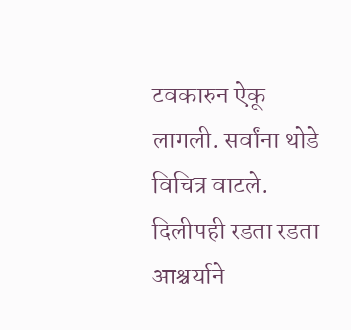टवकारुन ऐकू लागली. सर्वांना थोडे विचित्र वाटले. दिलीपही रडता रडता आश्चर्याने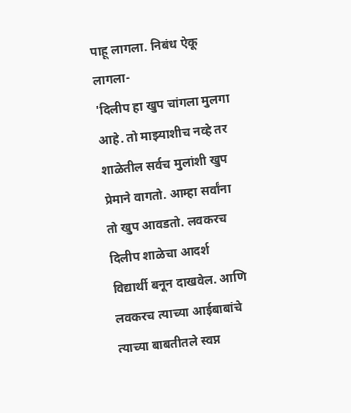पाहू लागला. निबंध ऐकू लागला-
'दिलीप हा खुप चांगला मुलगा आहे. तो माझ्याशीच नव्हे तर शाळेतील सर्वच मुलांशी खुप प्रेमाने वागतो. आम्हा सर्वांना तो खुप आवडतो. लवकरच दिलीप शाळेचा आदर्श विद्यार्थी बनून दाखवेल. आणि लवकरच त्याच्या आईबाबांचे त्याच्या बाबतीतले स्वप्न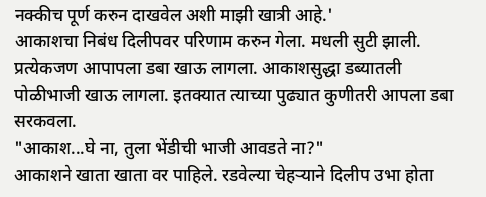नक्कीच पूर्ण करुन दाखवेल अशी माझी खात्री आहे.'
आकाशचा निबंध दिलीपवर परिणाम करुन गेला. मधली सुटी झाली. प्रत्येकजण आपापला डबा खाऊ लागला. आकाशसुद्धा डब्यातली पोळीभाजी खाऊ लागला. इतक्यात त्याच्या पुढ्यात कुणीतरी आपला डबा सरकवला.
"आकाश...घे ना, तुला भेंडीची भाजी आवडते ना?"
आकाशने खाता खाता वर पाहिले. रडवेल्या चेहऱ्याने दिलीप उभा होता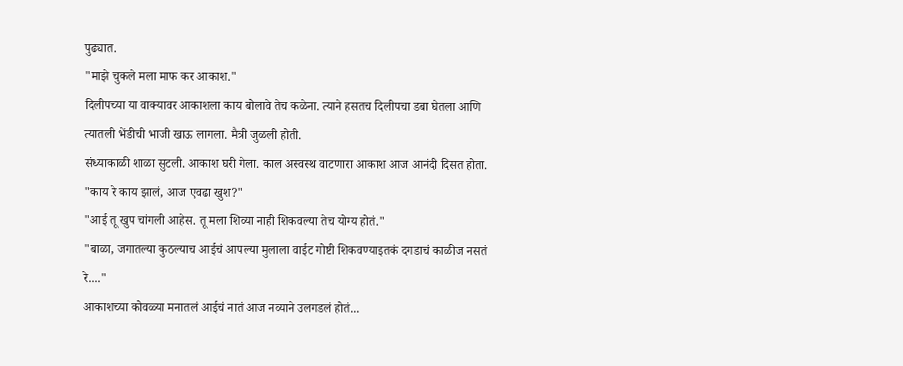पुढ्यात.
"माझे चुकले मला माफ कर आकाश."
दिलीपच्या या वाक्यावर आकाशला काय बोलावे तेच कळेना. त्याने हसतच दिलीपचा डबा घेतला आणि त्यातली भेंडीची भाजी खाऊ लागला. मैत्री जुळली होती.
संध्याकाळी शाळा सुटली. आकाश घरी गेला. काल अस्वस्थ वाटणारा आकाश आज आनंदी दिसत होता.
"काय रे काय झालं, आज एवढा खुश?"
"आई तू खुप चांगली आहेस. तू मला शिव्या नाही शिकवल्या तेच योग्य होतं."
"बाळा, जगातल्या कुठल्याच आईचं आपल्या मुलाला वाईट गोष्टी शिकवण्याइतकं दगडाचं काळीज नसतं रे...."
आकाशच्या कोवळ्या मनातलं आईचं नातं आज नव्याने उलगडलं होतं...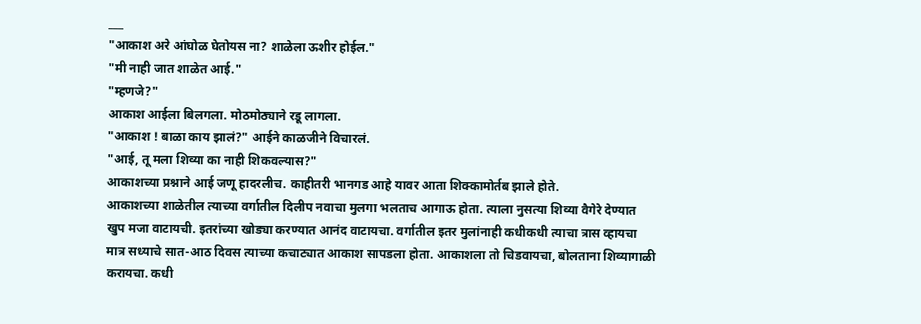___
"आकाश अरे आंघोळ घेतोयस ना? शाळेला ऊशीर होईल."
"मी नाही जात शाळेत आई."
"म्हणजे?"
आकाश आईला बिलगला. मोठमोठ्याने रडू लागला.
"आकाश ! बाळा काय झालं?" आईने काळजीने विचारलं.
"आई, तू मला शिव्या का नाही शिकवल्यास?"
आकाशच्या प्रश्नाने आई जणू हादरलीच. काहीतरी भानगड आहे यावर आता शिक्कामोर्तब झाले होते.
आकाशच्या शाळेतील त्याच्या वर्गातील दिलीप नवाचा मुलगा भलताच आगाऊ होता. त्याला नुसत्या शिव्या वैगेरे देण्यात खुप मजा वाटायची. इतरांच्या खोड्या करण्यात आनंद वाटायचा. वर्गातील इतर मुलांनाही कधीकधी त्याचा त्रास व्हायचा मात्र सध्याचे सात-आठ दिवस त्याच्या कचाट्यात आकाश सापडला होता. आकाशला तो चिडवायचा, बोलताना शिव्यागाळी करायचा. कधी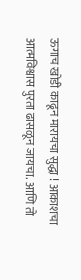ऊगाच खोडी काढून मारायचा सुद्धा ! आकाशचा आत्मविश्वास पुरता ढासळून जायचा. आणि तो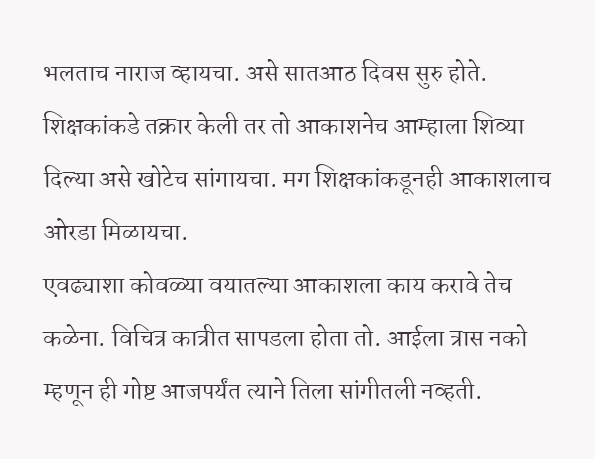भलताच नाराज व्हायचा. असे सातआठ दिवस सुरु होते. शिक्षकांकडे तक्रार केली तर तो आकाशनेच आम्हाला शिव्या दिल्या असे खोटेच सांगायचा. मग शिक्षकांकडूनही आकाशलाच ओरडा मिळायचा.
एवढ्याशा कोवळ्या वयातल्या आकाशला काय करावे तेच कळेना. विचित्र कात्रीत सापडला होता तो. आईला त्रास नको म्हणून ही गोष्ट आजपर्यंत त्याने तिला सांगीतली नव्हती.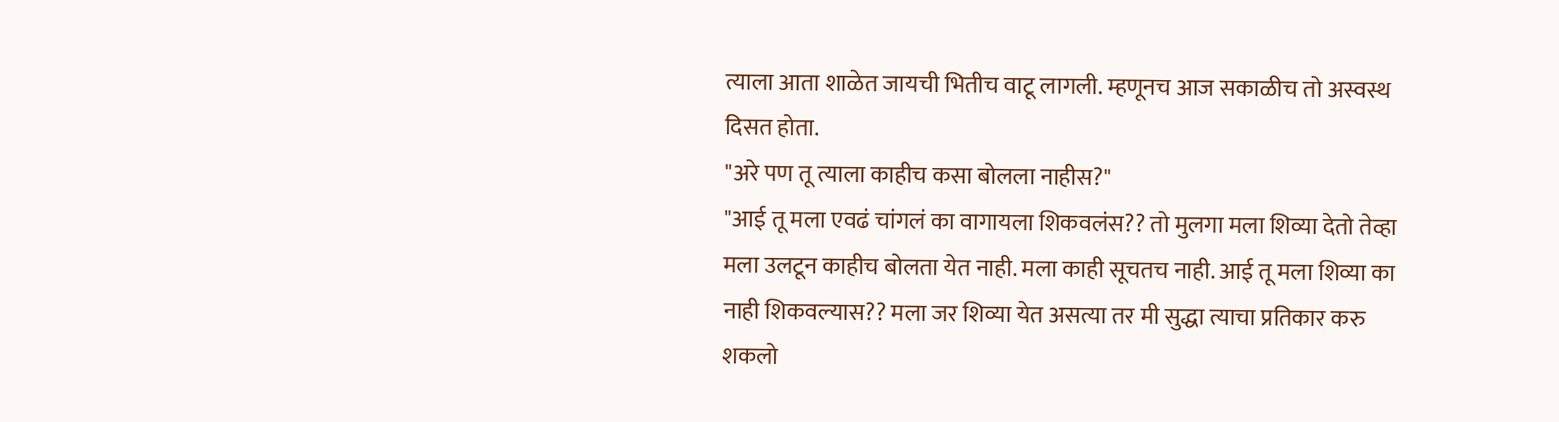त्याला आता शाळेत जायची भितीच वाटू लागली. म्हणूनच आज सकाळीच तो अस्वस्थ दिसत होता.
"अरे पण तू त्याला काहीच कसा बोलला नाहीस?"
"आई तू मला एवढं चांगलं का वागायला शिकवलंस?? तो मुलगा मला शिव्या देतो तेव्हा मला उलटून काहीच बोलता येत नाही. मला काही सूचतच नाही. आई तू मला शिव्या का नाही शिकवल्यास?? मला जर शिव्या येत असत्या तर मी सुद्धा त्याचा प्रतिकार करु शकलो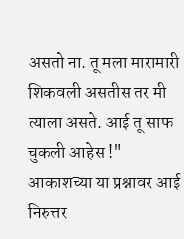असतो ना. तू मला मारामारी शिकवली असतीस तर मी त्याला असते. आई तू साफ चुकली आहेस !"
आकाशच्या या प्रश्नावर आई निरुत्तर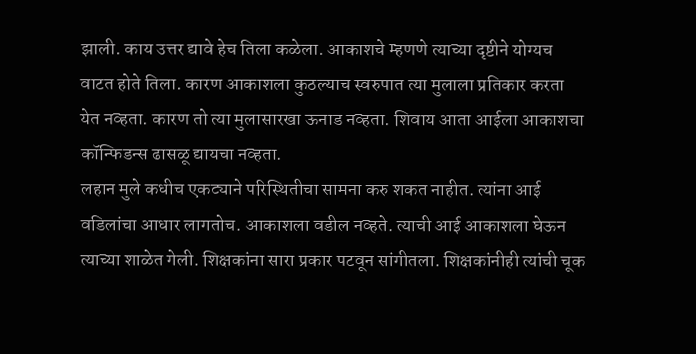झाली. काय उत्तर द्यावे हेच तिला कळेला. आकाशचे म्हणणे त्याच्या दृष्टीने योग्यच वाटत होते तिला. कारण आकाशला कुठल्याच स्वरुपात त्या मुलाला प्रतिकार करता येत नव्हता. कारण तो त्या मुलासारखा ऊनाड नव्हता. शिवाय आता आईला आकाशचा कॉन्फिडन्स ढासळू द्यायचा नव्हता.
लहान मुले कधीच एकट्याने परिस्थितीचा सामना करु शकत नाहीत. त्यांना आई वडिलांचा आधार लागतोच. आकाशला वडील नव्हते. त्याची आई आकाशला घेऊन त्याच्या शाळेत गेली. शिक्षकांना सारा प्रकार पटवून सांगीतला. शिक्षकांनीही त्यांची चूक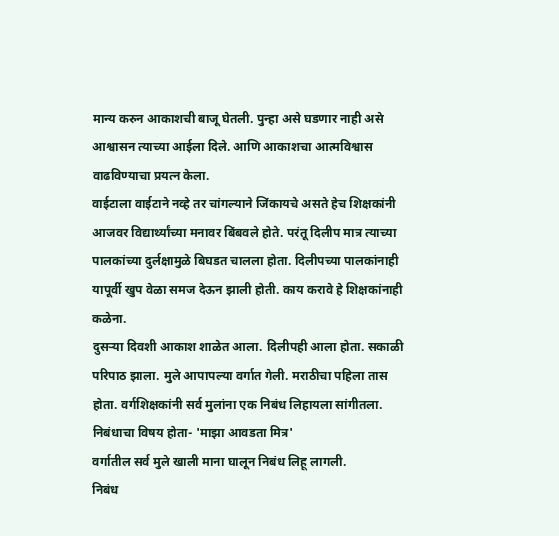मान्य करुन आकाशची बाजू घेतली. पुन्हा असे घडणार नाही असे आश्वासन त्याच्या आईला दिले. आणि आकाशचा आत्मविश्वास वाढविण्याचा प्रयत्न केला.
वाईटाला वाईटाने नव्हे तर चांगल्याने जिंकायचे असते हेच शिक्षकांनी आजवर विद्यार्थ्यांच्या मनावर बिंबवले होते. परंतू दिलीप मात्र त्याच्या पालकांच्या दुर्लक्षामुळे बिघडत चालला होता. दिलीपच्या पालकांनाही यापूर्वी खुप वेळा समज देऊन झाली होती. काय करावे हे शिक्षकांनाही कळेना.
दुसऱ्या दिवशी आकाश शाळेत आला. दिलीपही आला होता. सकाळी परिपाठ झाला. मुले आपापल्या वर्गात गेली. मराठीचा पहिला तास होता. वर्गशिक्षकांनी सर्व मुलांना एक निबंध लिहायला सांगीतला. निबंधाचा विषय होता- 'माझा आवडता मित्र'
वर्गातील सर्व मुले खाली माना घालून निबंध लिहू लागली.
निबंध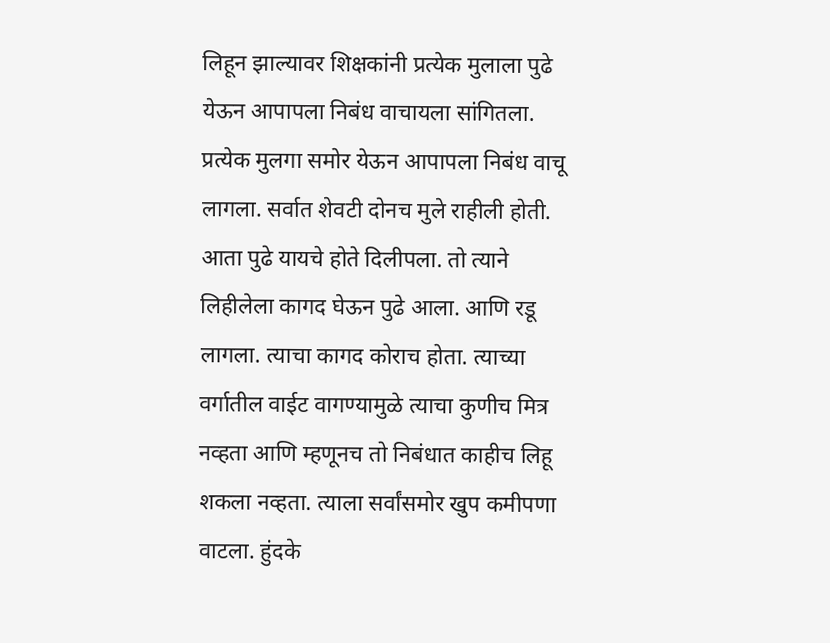लिहून झाल्यावर शिक्षकांनी प्रत्येक मुलाला पुढे येऊन आपापला निबंध वाचायला सांगितला. प्रत्येक मुलगा समोर येऊन आपापला निबंध वाचू लागला. सर्वात शेवटी दोनच मुले राहीली होती. आता पुढे यायचे होते दिलीपला. तो त्याने लिहीलेला कागद घेऊन पुढे आला. आणि रडू लागला. त्याचा कागद कोराच होता. त्याच्या वर्गातील वाईट वागण्यामुळे त्याचा कुणीच मित्र नव्हता आणि म्हणूनच तो निबंधात काहीच लिहू शकला नव्हता. त्याला सर्वांसमोर खुप कमीपणा वाटला. हुंदके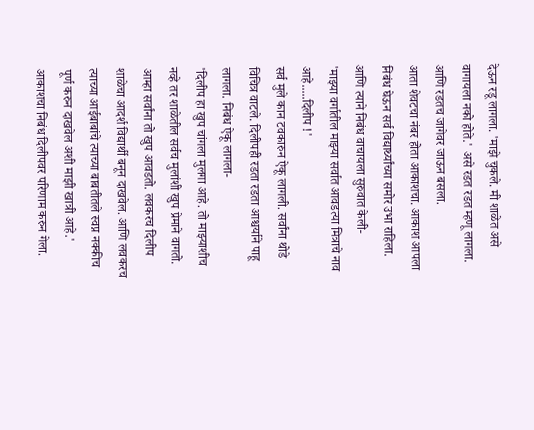देऊन रडू लागला. 'माझे चुकले. मी शाळेत असे वागायला नको होते.' असे रडत रडत म्हणू लागला. आणि रडतच जागेवर जाऊन बसला.
आता शेवटचा नंबर होता आकाशचा. आकाश आपला निबंध घेऊन सर्व विद्यार्थ्यांच्या समोर उभा राहिला. आणि त्याने निबंध वाचायला सुरुवात केली-
'माझ्या वर्गातील माझ्या सर्वात आवडत्या मित्राचे नाव आहे.....दिलीप !'
सर्व मुले कान टवकारुन ऐकू लागली. सर्वांना थोडे विचित्र वाटले. दिलीपही रडता रडता आश्चर्याने पाहू लागला. निबंध ऐकू लागला-
'दिलीप हा खुप चांगला मुलगा आहे. तो माझ्याशीच नव्हे तर शाळेतील सर्वच मुलांशी खुप प्रेमाने वागतो. आम्हा सर्वांना तो खुप आवडतो. लवकरच दिलीप शाळेचा आदर्श विद्यार्थी बनून दाखवेल. आणि लवकरच त्याच्या आईबाबांचे त्याच्या बाबतीतले स्वप्न नक्कीच पूर्ण करुन दाखवेल अशी माझी खात्री आहे.'
आकाशचा निबंध दिलीपवर परिणाम करुन गेला.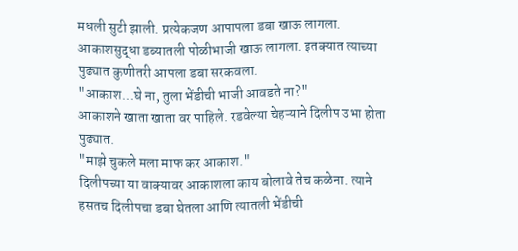मधली सुटी झाली. प्रत्येकजण आपापला डबा खाऊ लागला. आकाशसुद्धा डब्यातली पोळीभाजी खाऊ लागला. इतक्यात त्याच्या पुढ्यात कुणीतरी आपला डबा सरकवला.
"आकाश...घे ना, तुला भेंडीची भाजी आवडते ना?"
आकाशने खाता खाता वर पाहिले. रडवेल्या चेहऱ्याने दिलीप उभा होता पुढ्यात.
"माझे चुकले मला माफ कर आकाश."
दिलीपच्या या वाक्यावर आकाशला काय बोलावे तेच कळेना. त्याने हसतच दिलीपचा डबा घेतला आणि त्यातली भेंडीची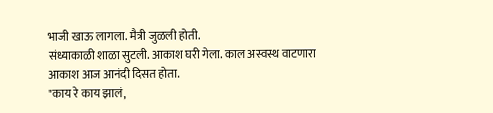भाजी खाऊ लागला. मैत्री जुळली होती.
संध्याकाळी शाळा सुटली. आकाश घरी गेला. काल अस्वस्थ वाटणारा आकाश आज आनंदी दिसत होता.
"काय रे काय झालं,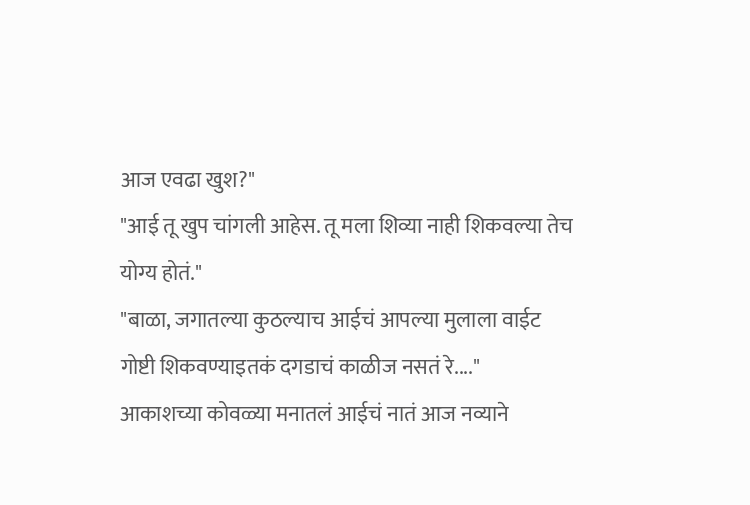आज एवढा खुश?"
"आई तू खुप चांगली आहेस. तू मला शिव्या नाही शिकवल्या तेच योग्य होतं."
"बाळा, जगातल्या कुठल्याच आईचं आपल्या मुलाला वाईट गोष्टी शिकवण्याइतकं दगडाचं काळीज नसतं रे...."
आकाशच्या कोवळ्या मनातलं आईचं नातं आज नव्याने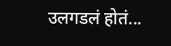उलगडलं होतं...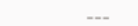___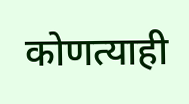कोणत्याही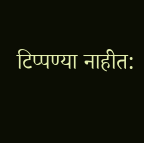टिप्पण्या नाहीत: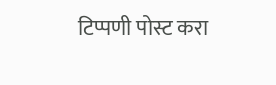टिप्पणी पोस्ट करा